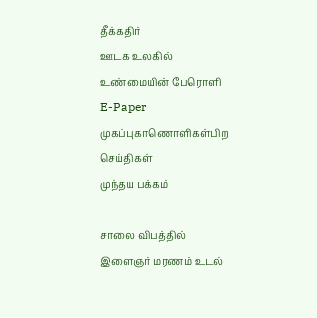தீக்கதிர்
ஊடக உலகில் உண்மையின் பேரொளி
E-Paper
முகப்புகாணொளிகள்பிற செய்திகள்
முந்தய பக்கம்

சாலை விபத்தில் இளைஞர் மரணம் உடல்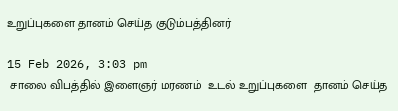உறுப்புகளை தானம் செய்த குடும்பத்தினர்

15 Feb 2026, 3:03 pm
 சாலை விபத்தில் இளைஞர் மரணம்  உடல் உறுப்புகளை  தானம் செய்த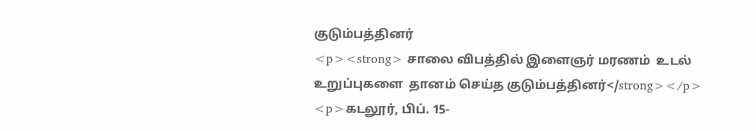குடும்பத்தினர்
<p><strong> சாலை விபத்தில் இளைஞர் மரணம்  உடல் உறுப்புகளை  தானம் செய்த குடும்பத்தினர்</strong></p> <p>கடலூர், பிப். 15-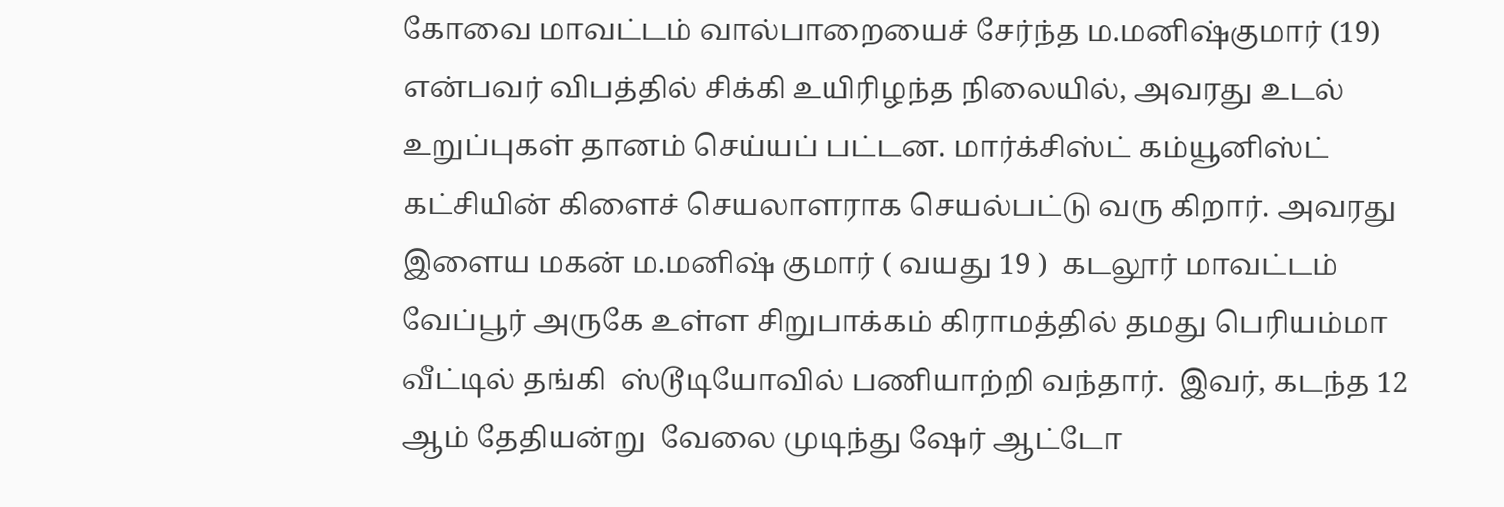கோவை மாவட்டம் வால்பாறையைச் சேர்ந்த ம.மனிஷ்குமார் (19) என்பவர் விபத்தில் சிக்கி உயிரிழந்த நிலையில், அவரது உடல் உறுப்புகள் தானம் செய்யப் பட்டன. மார்க்சிஸ்ட் கம்யூனிஸ்ட் கட்சியின் கிளைச் செயலாளராக செயல்பட்டு வரு கிறார். அவரது இளைய மகன் ம.மனிஷ் குமார் ( வயது 19 )  கடலூர் மாவட்டம் வேப்பூர் அருகே உள்ள சிறுபாக்கம் கிராமத்தில் தமது பெரியம்மா வீட்டில் தங்கி  ஸ்டூடியோவில் பணியாற்றி வந்தார்.  இவர், கடந்த 12 ஆம் தேதியன்று  வேலை முடிந்து ஷேர் ஆட்டோ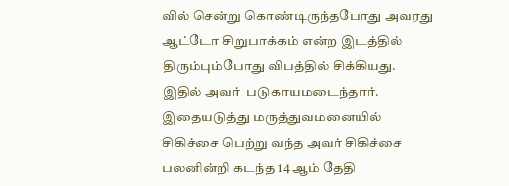வில் சென்று கொண்டிருந்தபோது அவரது ஆட்டோ சிறுபாக்கம் என்ற இடத்தில்  திரும்பும்போது விபத்தில் சிக்கியது. இதில் அவர்  படுகாயமடைந்தார். இதையடுத்து மருத்துவமனையில் சிகிச்சை பெற்று வந்த அவர் சிகிச்சை பலனின்றி கடந்த 14 ஆம் தேதி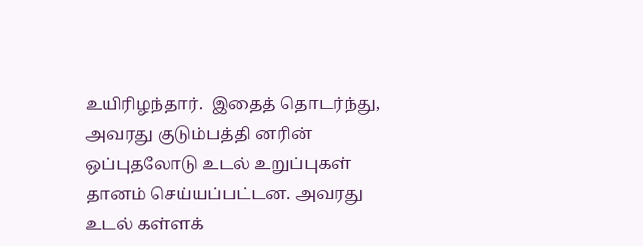உயிரிழந்தார்.  இதைத் தொடர்ந்து, அவரது குடும்பத்தி னரின் ஒப்புதலோடு உடல் உறுப்புகள் தானம் செய்யப்பட்டன. அவரது உடல் கள்ளக்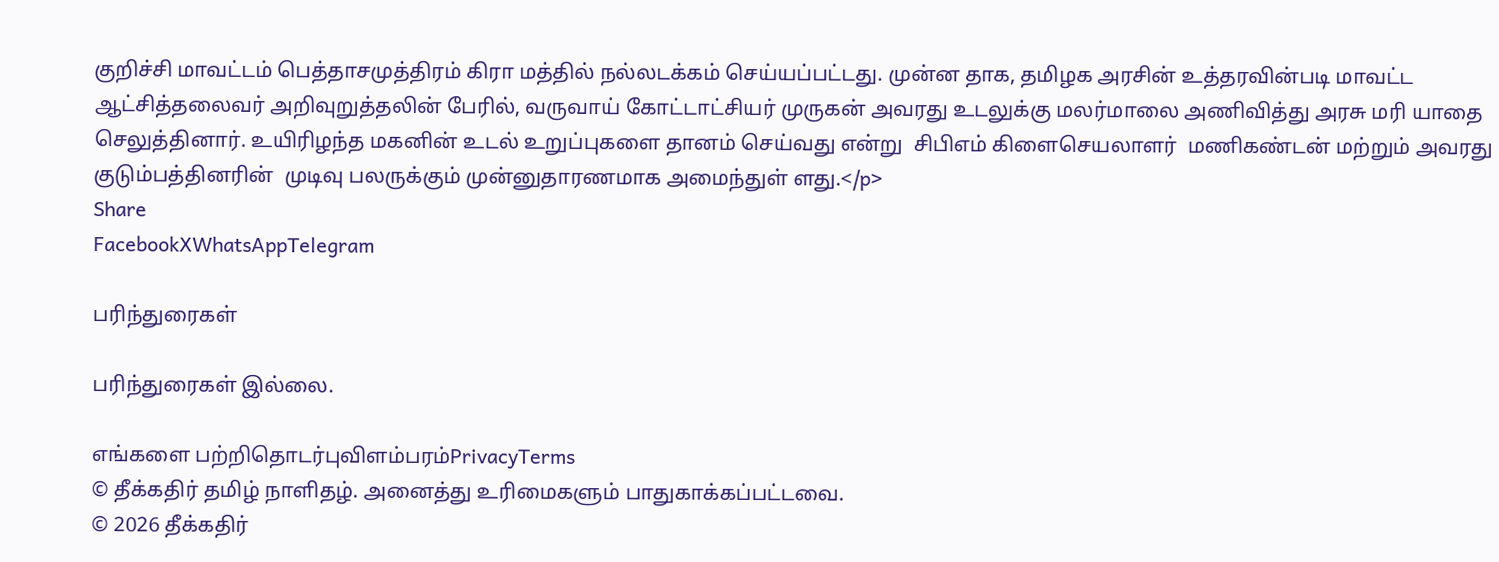குறிச்சி மாவட்டம் பெத்தாசமுத்திரம் கிரா மத்தில் நல்லடக்கம் செய்யப்பட்டது. முன்ன தாக, தமிழக அரசின் உத்தரவின்படி மாவட்ட ஆட்சித்தலைவர் அறிவுறுத்தலின் பேரில், வருவாய் கோட்டாட்சியர் முருகன் அவரது உடலுக்கு மலர்மாலை அணிவித்து அரசு மரி யாதை செலுத்தினார். உயிரிழந்த மகனின் உடல் உறுப்புகளை தானம் செய்வது என்று  சிபிஎம் கிளைசெயலாளர்  மணிகண்டன் மற்றும் அவரது  குடும்பத்தினரின்  முடிவு பலருக்கும் முன்னுதாரணமாக அமைந்துள் ளது.</p>
Share
FacebookXWhatsAppTelegram

பரிந்துரைகள்

பரிந்துரைகள் இல்லை.

எங்களை பற்றிதொடர்புவிளம்பரம்PrivacyTerms
© தீக்கதிர் தமிழ் நாளிதழ். அனைத்து உரிமைகளும் பாதுகாக்கப்பட்டவை.
© 2026 தீக்கதிர்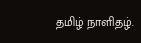தமிழ் நாளிதழ்.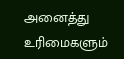அனைத்து உரிமைகளும்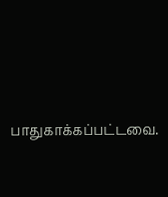பாதுகாக்கப்பட்டவை.